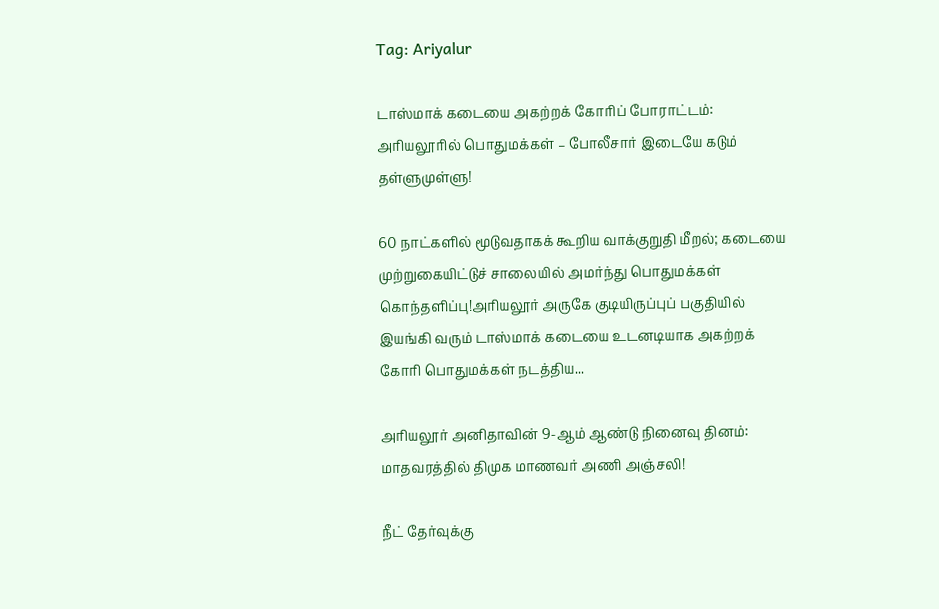Tag: Ariyalur

டாஸ்மாக் கடையை அகற்றக் கோரிப் போராட்டம்: அரியலூரில் பொதுமக்கள் – போலீசார் இடையே கடும் தள்ளுமுள்ளு!

60 நாட்களில் மூடுவதாகக் கூறிய வாக்குறுதி மீறல்; கடையை முற்றுகையிட்டுச் சாலையில் அமர்ந்து பொதுமக்கள் கொந்தளிப்பு!அரியலூர் அருகே குடியிருப்புப் பகுதியில் இயங்கி வரும் டாஸ்மாக் கடையை உடனடியாக அகற்றக் கோரி பொதுமக்கள் நடத்திய...

அரியலூர் அனிதாவின் 9-ஆம் ஆண்டு நினைவு தினம்: மாதவரத்தில் திமுக மாணவர் அணி அஞ்சலி!

நீட் தேர்வுக்கு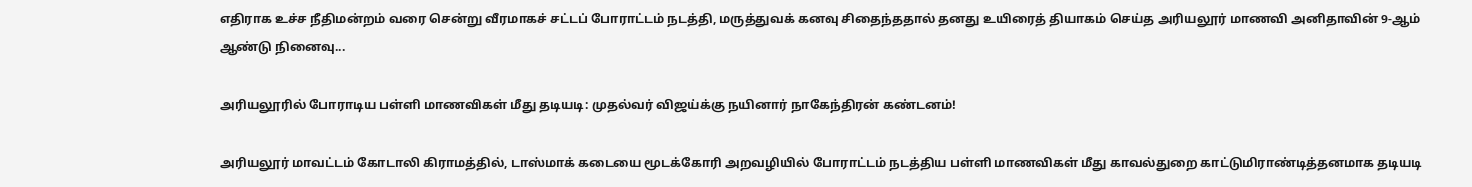எதிராக உச்ச நீதிமன்றம் வரை சென்று வீரமாகச் சட்டப் போராட்டம் நடத்தி, மருத்துவக் கனவு சிதைந்ததால் தனது உயிரைத் தியாகம் செய்த அரியலூர் மாணவி அனிதாவின் 9-ஆம் ஆண்டு நினைவு...

அரியலூரில் போராடிய பள்ளி மாணவிகள் மீது தடியடி: முதல்வர் விஜய்க்கு நயினார் நாகேந்திரன் கண்டனம்!

அரியலூர் மாவட்டம் கோடாலி கிராமத்தில், டாஸ்மாக் கடையை மூடக்கோரி அறவழியில் போராட்டம் நடத்திய பள்ளி மாணவிகள் மீது காவல்துறை காட்டுமிராண்டித்தனமாக தடியடி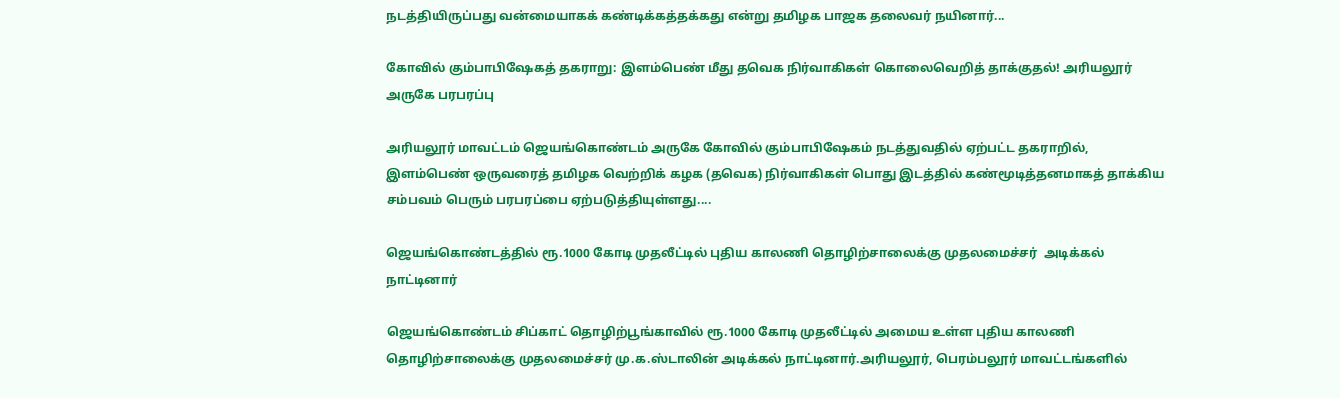நடத்தியிருப்பது வன்மையாகக் கண்டிக்கத்தக்கது என்று தமிழக பாஜக தலைவர் நயினார்...

கோவில் கும்பாபிஷேகத் தகராறு: இளம்பெண் மீது தவெக நிர்வாகிகள் கொலைவெறித் தாக்குதல்! அரியலூர் அருகே பரபரப்பு

அரியலூர் மாவட்டம் ஜெயங்கொண்டம் அருகே கோவில் கும்பாபிஷேகம் நடத்துவதில் ஏற்பட்ட தகராறில், இளம்பெண் ஒருவரைத் தமிழக வெற்றிக் கழக (தவெக) நிர்வாகிகள் பொது இடத்தில் கண்மூடித்தனமாகத் தாக்கிய சம்பவம் பெரும் பரபரப்பை ஏற்படுத்தியுள்ளது....

ஜெயங்கொண்டத்தில் ரூ.1000 கோடி முதலீட்டில் புதிய காலணி தொழிற்சாலைக்கு முதலமைச்சர்  அடிக்கல் நாட்டினார்

ஜெயங்கொண்டம் சிப்காட் தொழிற்பூங்காவில் ரூ.1000 கோடி முதலீட்டில் அமைய உள்ள புதிய காலணி தொழிற்சாலைக்கு முதலமைச்சர் மு.க.ஸ்டாலின் அடிக்கல் நாட்டினார்.அரியலூர், பெரம்பலூர் மாவட்டங்களில்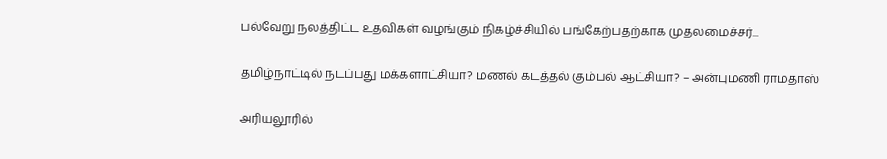பல்வேறு நலத்திட்ட உதவிகள் வழங்கும் நிகழ்ச்சியில் பங்கேற்பதற்காக முதலமைச்சர்...

தமிழ்நாட்டில் நடப்பது மக்களாட்சியா? மணல் கடத்தல் கும்பல் ஆட்சியா? – அன்புமணி ராமதாஸ்

அரியலூரில்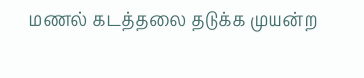மணல் கடத்தலை தடுக்க முயன்ற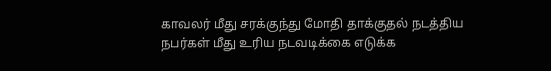காவலர் மீது சரக்குந்து மோதி தாக்குதல் நடத்திய நபர்கள் மீது உரிய நடவடிக்கை எடுக்க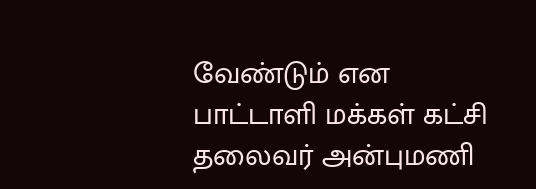வேண்டும் என பாட்டாளி மக்கள் கட்சி தலைவர் அன்புமணி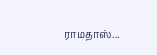ராமதாஸ்...